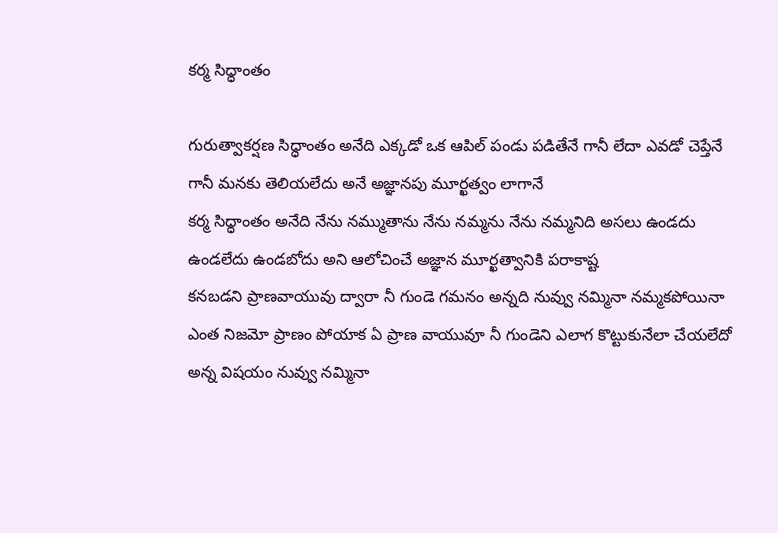కర్మ సిధ్ధాంతం

గురుత్వాకర్షణ సిధ్ధాంతం అనేది ఎక్కడో ఒక ఆపిల్ పండు పడితేనే గానీ లేదా ఎవడో చెప్తేనే గానీ మనకు తెలియలేదు అనే అజ్ఞానపు మూర్ఖత్వం లాగానే
కర్మ సిధ్ధాంతం అనేది నేను నమ్ముతాను నేను నమ్మను నేను నమ్మనిది అసలు ఉండదు ఉండలేదు ఉండబోదు అని ఆలోచించే అజ్ఞాన మూర్ఖత్వానికి పరాకాష్ట
కనబడని ప్రాణవాయువు ద్వారా నీ గుండె గమనం అన్నది నువ్వు నమ్మినా నమ్మకపోయినా ఎంత నిజమో ప్రాణం పోయాక ఏ ప్రాణ వాయువూ నీ గుండెని ఎలాగ కొట్టుకునేలా చేయలేదో అన్న విషయం నువ్వు నమ్మినా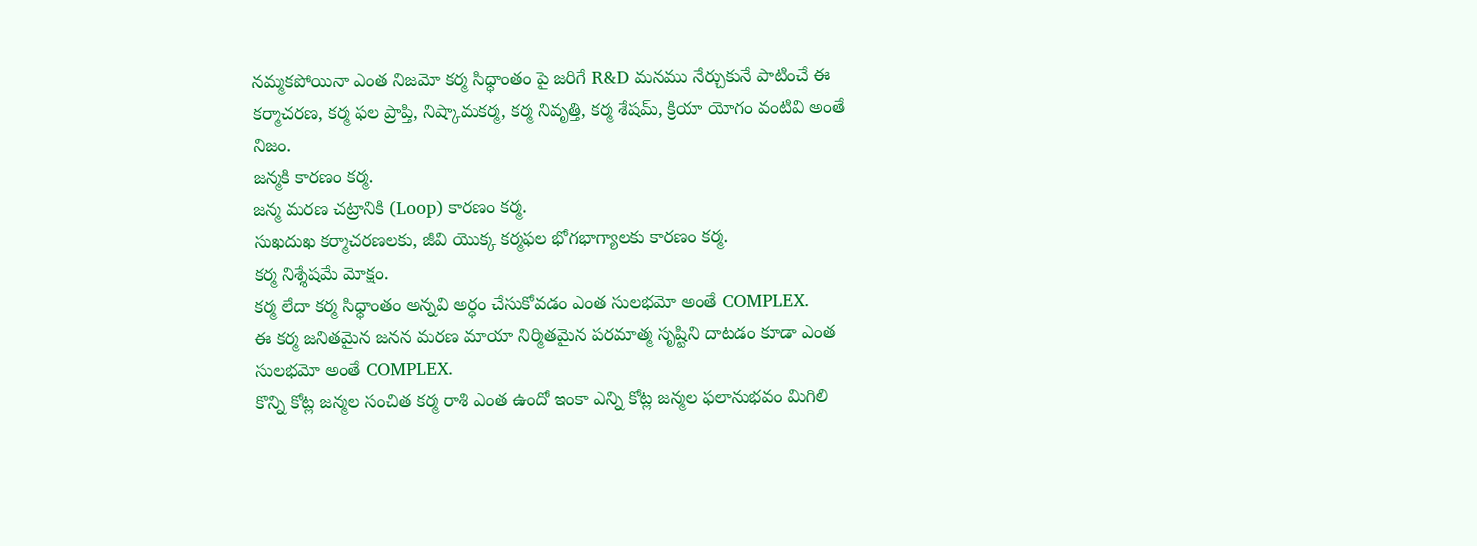నమ్మకపోయినా ఎంత నిజమో కర్మ సిధ్ధాంతం పై జరిగే R&D మనము నేర్చుకునే పాటించే ఈ కర్మాచరణ, కర్మ ఫల ప్రాప్తి, నిష్కామకర్మ, కర్మ నివృత్తి, కర్మ శేషమ్, క్రియా యోగం వంటివి అంతే నిజం.
జన్మకి కారణం కర్మ.
జన్మ మరణ చట్రానికి (Loop) కారణం కర్మ.
సుఖదుఖ కర్మాచరణలకు, జీవి యొక్క కర్మఫల భోగభాగ్యాలకు కారణం కర్మ.
కర్మ నిశ్శేషమే మోక్షం.
కర్మ లేదా కర్మ సిధ్ధాంతం అన్నవి అర్ధం చేసుకోవడం ఎంత సులభమో అంతే COMPLEX.
ఈ కర్మ జనితమైన జనన మరణ మాయా నిర్మితమైన పరమాత్మ సృష్టిని దాటడం కూడా ఎంత సులభమో అంతే COMPLEX.
కొన్ని కోట్ల జన్మల సంచిత కర్మ రాశి ఎంత ఉందో ఇంకా ఎన్ని కోట్ల జన్మల ఫలానుభవం మిగిలి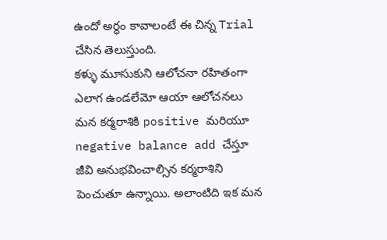ఉందో అర్ధం కావాలంటే ఈ చిన్న Trial చేసిన తెలుస్తుంది.
కళ్ళు మూసుకుని ఆలోచనా రహితంగా ఎలాగ ఉండలేమో ఆయా ఆలోచనలు మన కర్మరాశికి positive మరియూ negative balance add చేస్తూ జీవి అనుభవించాల్సిన కర్మరాశిని పెంచుతూ ఉన్నాయి. అలాంటిది ఇక మన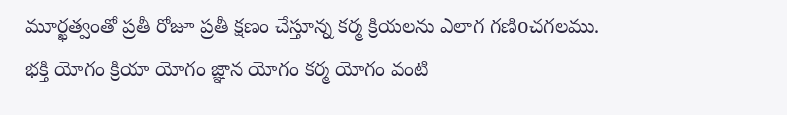మూర్ఖత్వంతో ప్రతీ రోజూ ప్రతీ క్షణం చేస్తూన్న కర్మ క్రియలను ఎలాగ గణిoచగలము.
భక్తి యోగం క్రియా యోగం జ్ఞాన యోగం కర్మ యోగం వంటి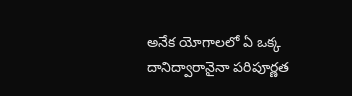అనేక యోగాలలో ఏ ఒక్క దానిద్వారానైనా పరిపూర్ణత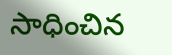సాధించిన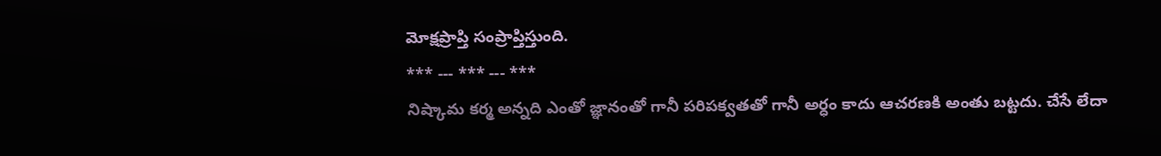మోక్షప్రాప్తి సంప్రాప్తిస్తుంది.
*** --- *** --- ***
నిష్కామ కర్మ అన్నది ఎంతో జ్ఞానంతో గానీ పరిపక్వతతో గానీ అర్ధం కాదు ఆచరణకి అంతు బట్టదు. చేసే లేదా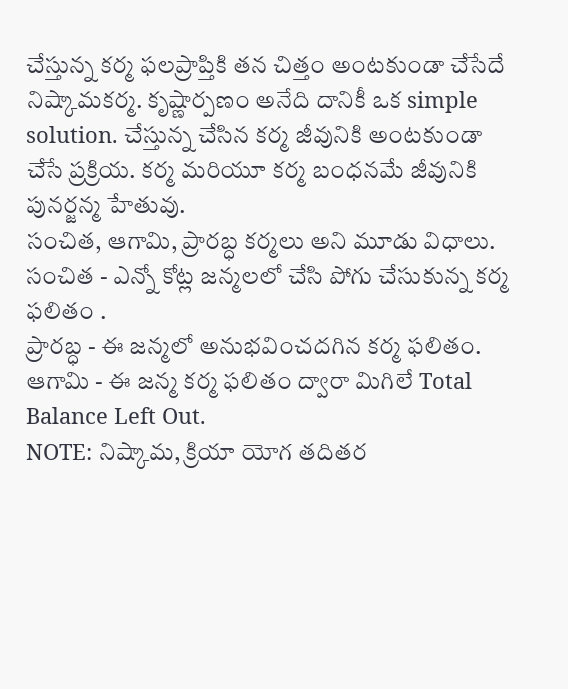చేస్తున్న కర్మ ఫలప్రాప్తికి తన చిత్తం అంటకుండా చేసేదే నిష్కామకర్మ. కృష్ణార్పణం అనేది దానికీ ఒక simple solution. చేస్తున్న చేసిన కర్మ జీవునికి అంటకుండా చేసే ప్రక్రియ. కర్మ మరియూ కర్మ బంధనమే జీవునికి పునర్జన్మ హేతువు.
సంచిత, ఆగామి, ప్రారబ్ధ కర్మలు అని మూడు విధాలు.
సంచిత - ఎన్నో కోట్ల జన్మలలో చేసి పోగు చేసుకున్న కర్మ ఫలితం .
ప్రారబ్ధ - ఈ జన్మలో అనుభవించదగిన కర్మ ఫలితం.
ఆగామి - ఈ జన్మ కర్మ ఫలితం ద్వారా మిగిలే Total Balance Left Out.
NOTE: నిష్కామ, క్రియా యోగ తదితర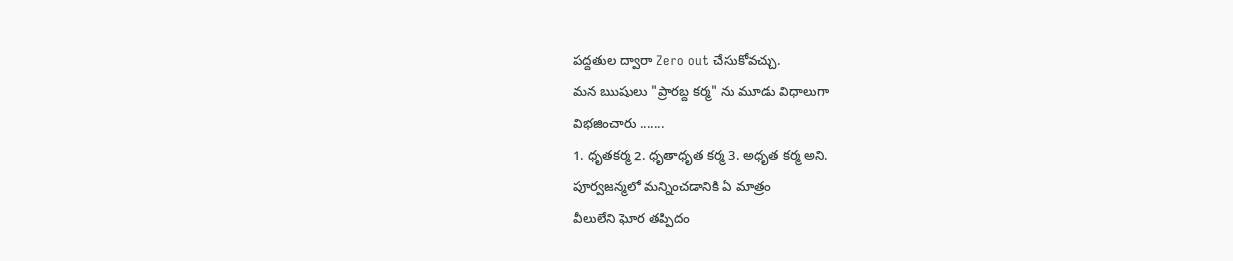పద్దతుల ద్వారా Zero out చేసుకోవచ్చు.
మన ఋషులు "ప్రారబ్ద కర్మ" ను మూడు విధాలుగా
విభజించారు .......
1. ధృతకర్మ 2. ధృతాధృత కర్మ 3. అధృత కర్మ అని.
పూర్వజన్మలో మన్నించడానికి ఏ మాత్రం
వీలులేని ఘోర తప్పిదం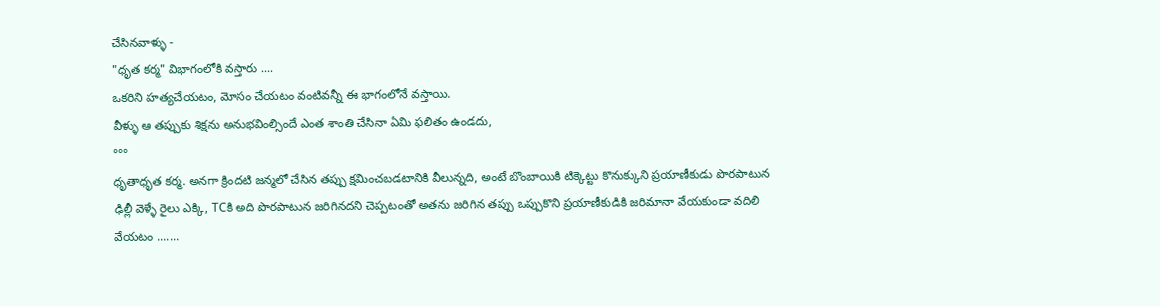చేసినవాళ్ళు -
"ధృత కర్మ" విభాగంలోకి వస్తారు ....
ఒకరిని హత్యచేయటం, మోసం చేయటం వంటివన్నీ ఈ భాగంలోనే వస్తాయి.
వీళ్ళు ఆ తప్పుకు శిక్షను అనుభవింల్సిందే ఎంత శాంతి చేసినా ఏమి ఫలితం ఉండదు,
°°°
ధృతాధృత కర్మ. అనగా క్రిందటి జన్మలో చేసిన తప్పు క్షమించబడటానికి వీలున్నది, అంటే బొంబాయికి టిక్కెట్టు కొనుక్కుని ప్రయాణీకుడు పొరపాటున ఢిల్లీ వెళ్ళే రైలు ఎక్కి, TCకి అది పొరపాటున జరిగినదని చెప్పటంతో అతను జరిగిన తప్పు ఒప్పుకొని ప్రయాణీకుడికి జరిమానా వేయకుండా వదిలి వేయటం .......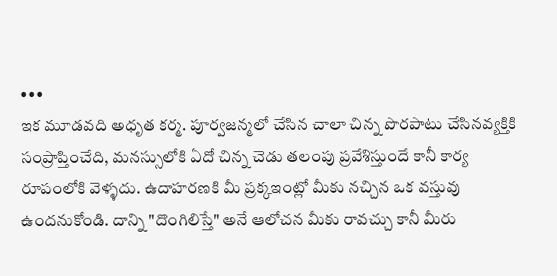•••
ఇక మూడవది అధృత కర్మ. పూర్వజన్మలో చేసిన చాలా చిన్న పొరపాటు చేసినవ్యక్తికి సంప్రాప్తించేది, మనస్సులోకి ఏదో చిన్న చెడు తలంపు ప్రవేశిస్తుందే కానీ కార్య రూపంలోకి వెళ్ళదు. ఉదాహరణకి మీ ప్రక్కఇంట్లో మీకు నచ్చిన ఒక వస్తువు ఉందనుకోండి. దాన్ని "దొంగిలిస్తే" అనే ఆలోచన మీకు రావచ్చు కానీ మీరు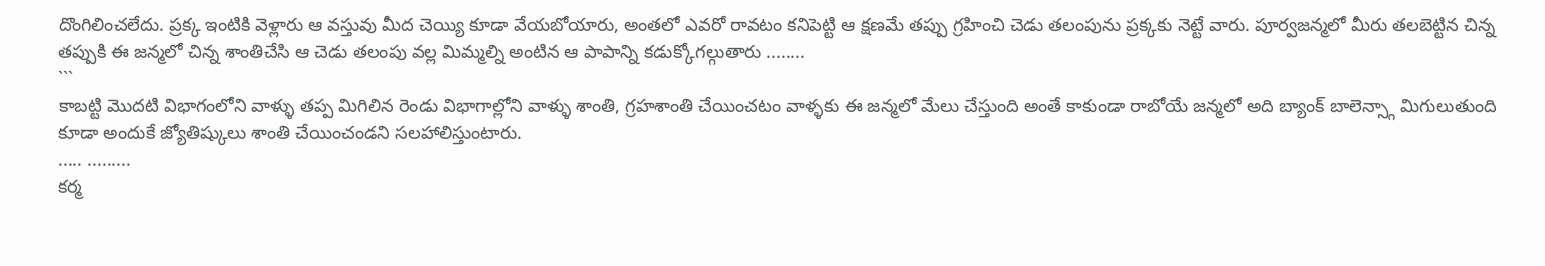దొంగిలించలేదు. ప్రక్క ఇంటికి వెళ్లారు ఆ వస్తువు మీద చెయ్యి కూడా వేయబోయారు, అంతలో ఎవరో రావటం కనిపెట్టి ఆ క్షణమే తప్పు గ్రహించి చెడు తలంపును ప్రక్కకు నెట్టే వారు. పూర్వజన్మలో మీరు తలబెట్టిన చిన్న తప్పుకి ఈ జన్మలో చిన్న శాంతిచేసి ఆ చెడు తలంపు వల్ల మిమ్మల్ని అంటిన ఆ పాపాన్ని కడుక్కోగల్గుతారు ........
```
కాబట్టి మొదటి విభాగంలోని వాళ్ళు తప్ప మిగిలిన రెండు విభాగాల్లోని వాళ్ళు శాంతి, గ్రహశాంతి చేయించటం వాళ్ళకు ఈ జన్మలో మేలు చేస్తుంది అంతే కాకుండా రాబోయే జన్మలో అది బ్యాంక్ బాలెన్స్గా మిగులుతుంది కూడా అందుకే జ్యోతిష్కులు శాంతి చేయించండని సలహాలిస్తుంటారు.
..... .........
కర్మ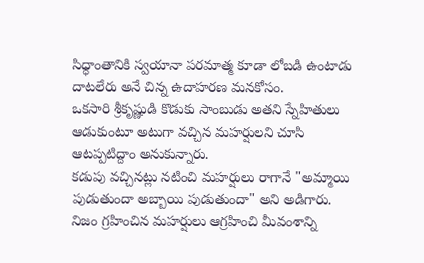సిధ్ధాంతానికి స్వయానా పరమాత్మ కూడా లోబడి ఉంటాడు దాటలేరు అనే చిన్న ఉదాహరణ మనకోసం.
ఒకసారి శ్రీకృష్ణుడి కొడుకు సాంబుడు అతని స్నేహితులు ఆడుకుంటూ అటుగా వచ్చిన మహర్షులని చూసి ఆటప్పటిద్దాం అనుకున్నారు.
కడుపు వచ్చినట్లు నటించి మహర్షులు రాగానే "అమ్మాయి పుడుతుందా అబ్బాయి పుడుతుందా" అని అడిగారు. నిజం గ్రహించిన మహర్షులు ఆగ్రహించి మీవంశాన్ని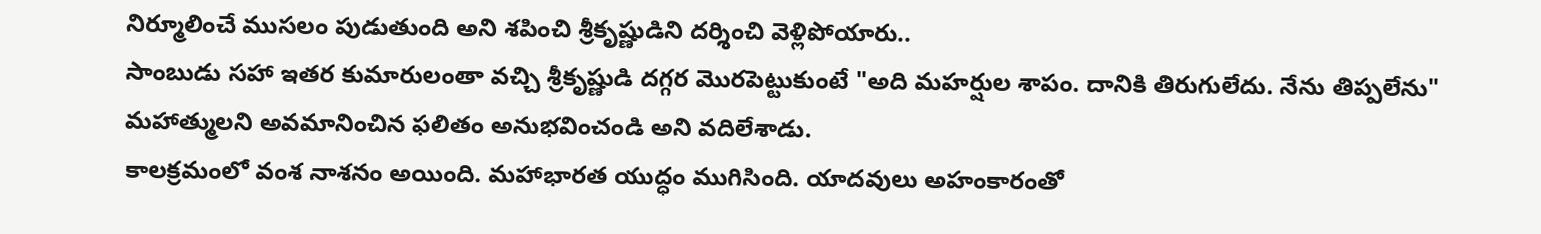నిర్మూలించే ముసలం పుడుతుంది అని శపించి శ్రీకృష్ణుడిని దర్శించి వెళ్లిపోయారు..
సాంబుడు సహా ఇతర కుమారులంతా వచ్చి శ్రీకృష్ణుడి దగ్గర మొరపెట్టుకుంటే "అది మహర్షుల శాపం. దానికి తిరుగులేదు. నేను తిప్పలేను" మహాత్ములని అవమానించిన ఫలితం అనుభవించండి అని వదిలేశాడు.
కాలక్రమంలో వంశ నాశనం అయింది. మహాభారత యుద్ధం ముగిసింది. యాదవులు అహంకారంతో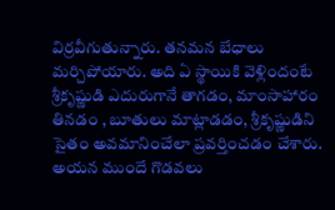విర్రవీగుతున్నారు. తనమన బేధాలు మర్చిపోయారు. అది ఏ స్థాయికి వెళ్లిందంటే శ్రీకృష్ణుడి ఎదురుగానే తాగడం, మాంసాహారం తినడం , బూతులు మాట్లాడడం, శ్రీకృష్ణుడిని సైతం అవమానించేలా ప్రవర్తించడం చేశారు. అయన ముందే గొడవలు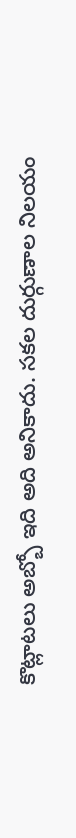కొట్లాటలు అబ్బో ఇది అది అనికాదు. సకల దుర్గుణాల నిలయం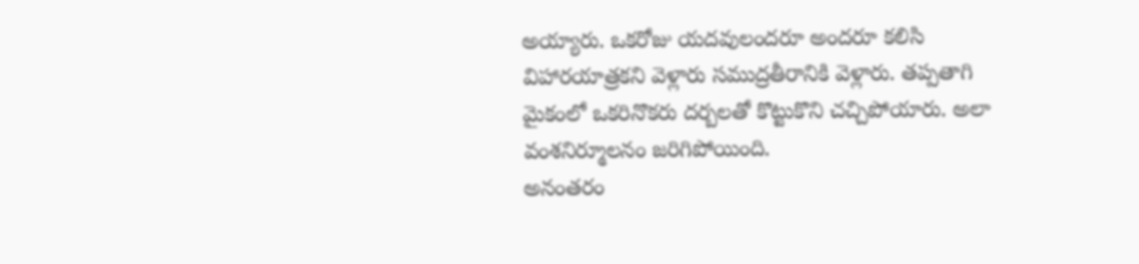అయ్యారు. ఒకరోజు యదవులందరూ అందరూ కలిసి విహారయాత్రకని వెళ్లారు సముద్రతీరానికి వెళ్లారు. తప్పతాగి మైకంలో ఒకరినొకరు దర్బలతో కొట్టుకొని చచ్చిపోయారు. అలా వంశనిర్మూలనం జరిగిపోయింది.
అనంతరం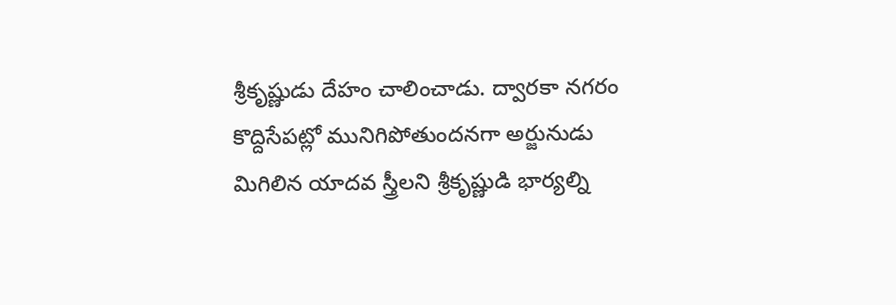శ్రీకృష్ణుడు దేహం చాలించాడు. ద్వారకా నగరం కొద్దిసేపట్లో మునిగిపోతుందనగా అర్జునుడు మిగిలిన యాదవ స్త్రీలని శ్రీకృష్ణుడి భార్యల్ని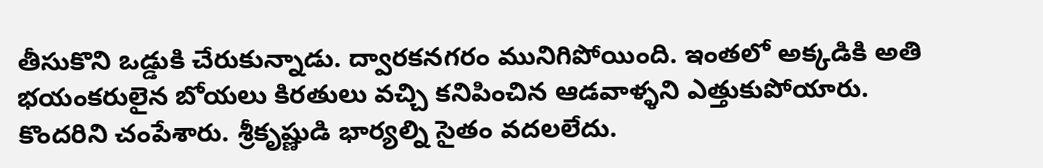తీసుకొని ఒడ్డుకి చేరుకున్నాడు. ద్వారకనగరం మునిగిపోయింది. ఇంతలో అక్కడికి అతి భయంకరులైన బోయలు కిరతులు వచ్చి కనిపించిన ఆడవాళ్ళని ఎత్తుకుపోయారు. కొందరిని చంపేశారు. శ్రీకృష్ణుడి భార్యల్ని సైతం వదలలేదు.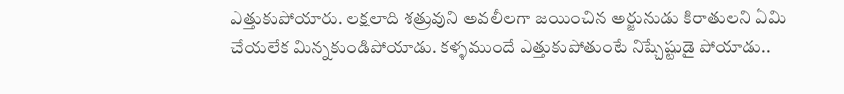ఎత్తుకుపోయారు. లక్షలాది శత్రువుని అవలీలగా జయించిన అర్జునుడు కిరాతులని ఏమి చేయలేక మిన్నకుండిపోయాడు. కళ్ళముందే ఎత్తుకుపోతుంటే నిష్చేష్టుడై పోయాడు..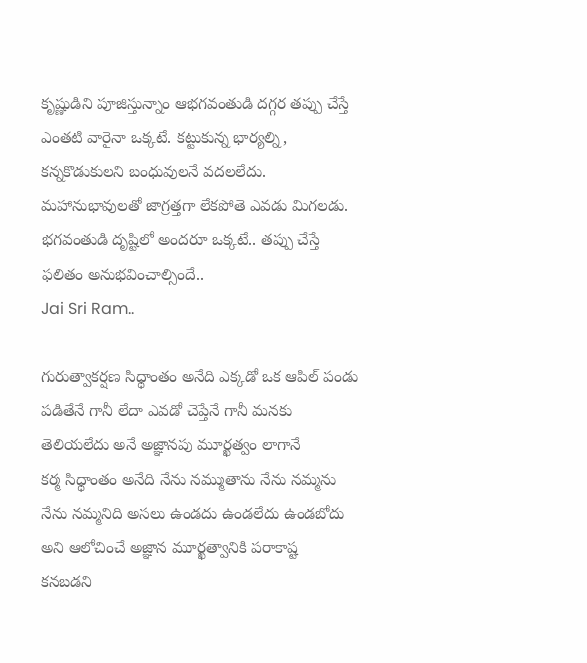కృష్ణుడిని పూజిస్తున్నాం ఆభగవంతుడి దగ్గర తప్పు చేస్తే ఎంతటి వారైనా ఒక్కటే. కట్టుకున్న భార్యల్ని, కన్నకొడుకులని బంధువులనే వదలలేదు. మహానుభావులతో జాగ్రత్తగా లేకపోతె ఎవడు మిగలడు. భగవంతుడి దృష్టిలో అందరూ ఒక్కటే.. తప్పు చేస్తే ఫలితం అనుభవించాల్సిందే..
Jai Sri Ram..

గురుత్వాకర్షణ సిధ్ధాంతం అనేది ఎక్కడో ఒక ఆపిల్ పండు పడితేనే గానీ లేదా ఎవడో చెప్తేనే గానీ మనకు తెలియలేదు అనే అజ్ఞానపు మూర్ఖత్వం లాగానే
కర్మ సిధ్ధాంతం అనేది నేను నమ్ముతాను నేను నమ్మను నేను నమ్మనిది అసలు ఉండదు ఉండలేదు ఉండబోదు అని ఆలోచించే అజ్ఞాన మూర్ఖత్వానికి పరాకాష్ట
కనబడని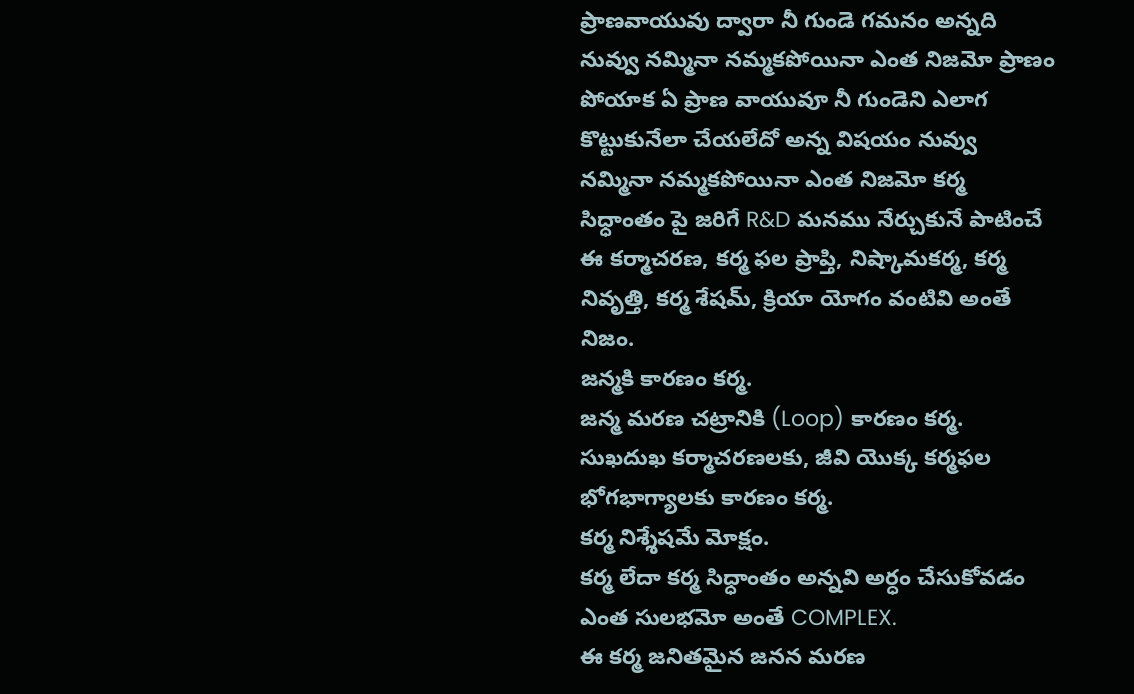ప్రాణవాయువు ద్వారా నీ గుండె గమనం అన్నది నువ్వు నమ్మినా నమ్మకపోయినా ఎంత నిజమో ప్రాణం పోయాక ఏ ప్రాణ వాయువూ నీ గుండెని ఎలాగ కొట్టుకునేలా చేయలేదో అన్న విషయం నువ్వు నమ్మినా నమ్మకపోయినా ఎంత నిజమో కర్మ సిధ్ధాంతం పై జరిగే R&D మనము నేర్చుకునే పాటించే ఈ కర్మాచరణ, కర్మ ఫల ప్రాప్తి, నిష్కామకర్మ, కర్మ నివృత్తి, కర్మ శేషమ్, క్రియా యోగం వంటివి అంతే నిజం.
జన్మకి కారణం కర్మ.
జన్మ మరణ చట్రానికి (Loop) కారణం కర్మ.
సుఖదుఖ కర్మాచరణలకు, జీవి యొక్క కర్మఫల భోగభాగ్యాలకు కారణం కర్మ.
కర్మ నిశ్శేషమే మోక్షం.
కర్మ లేదా కర్మ సిధ్ధాంతం అన్నవి అర్ధం చేసుకోవడం ఎంత సులభమో అంతే COMPLEX.
ఈ కర్మ జనితమైన జనన మరణ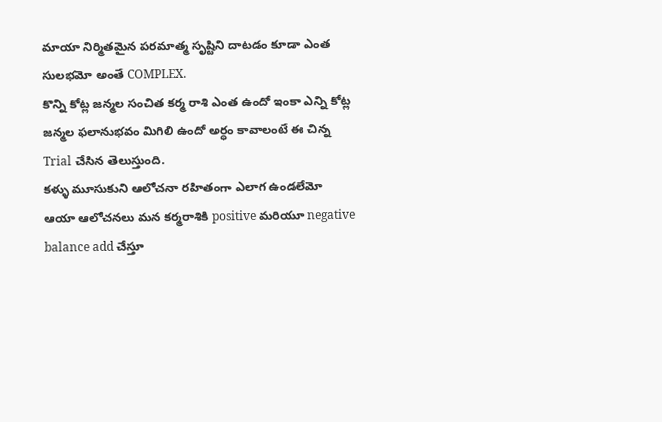మాయా నిర్మితమైన పరమాత్మ సృష్టిని దాటడం కూడా ఎంత సులభమో అంతే COMPLEX.
కొన్ని కోట్ల జన్మల సంచిత కర్మ రాశి ఎంత ఉందో ఇంకా ఎన్ని కోట్ల జన్మల ఫలానుభవం మిగిలి ఉందో అర్ధం కావాలంటే ఈ చిన్న Trial చేసిన తెలుస్తుంది.
కళ్ళు మూసుకుని ఆలోచనా రహితంగా ఎలాగ ఉండలేమో ఆయా ఆలోచనలు మన కర్మరాశికి positive మరియూ negative balance add చేస్తూ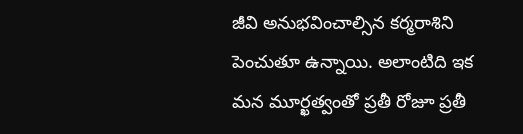జీవి అనుభవించాల్సిన కర్మరాశిని పెంచుతూ ఉన్నాయి. అలాంటిది ఇక మన మూర్ఖత్వంతో ప్రతీ రోజూ ప్రతీ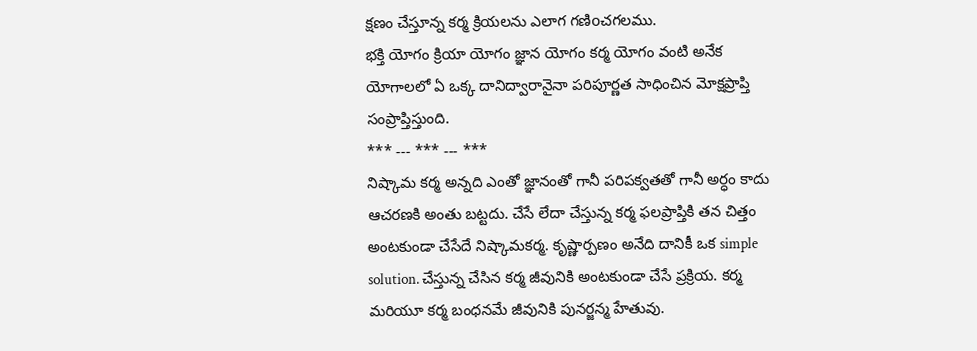క్షణం చేస్తూన్న కర్మ క్రియలను ఎలాగ గణిoచగలము.
భక్తి యోగం క్రియా యోగం జ్ఞాన యోగం కర్మ యోగం వంటి అనేక యోగాలలో ఏ ఒక్క దానిద్వారానైనా పరిపూర్ణత సాధించిన మోక్షప్రాప్తి సంప్రాప్తిస్తుంది.
*** --- *** --- ***
నిష్కామ కర్మ అన్నది ఎంతో జ్ఞానంతో గానీ పరిపక్వతతో గానీ అర్ధం కాదు ఆచరణకి అంతు బట్టదు. చేసే లేదా చేస్తున్న కర్మ ఫలప్రాప్తికి తన చిత్తం అంటకుండా చేసేదే నిష్కామకర్మ. కృష్ణార్పణం అనేది దానికీ ఒక simple solution. చేస్తున్న చేసిన కర్మ జీవునికి అంటకుండా చేసే ప్రక్రియ. కర్మ మరియూ కర్మ బంధనమే జీవునికి పునర్జన్మ హేతువు.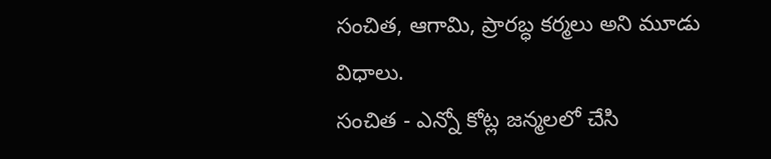సంచిత, ఆగామి, ప్రారబ్ధ కర్మలు అని మూడు విధాలు.
సంచిత - ఎన్నో కోట్ల జన్మలలో చేసి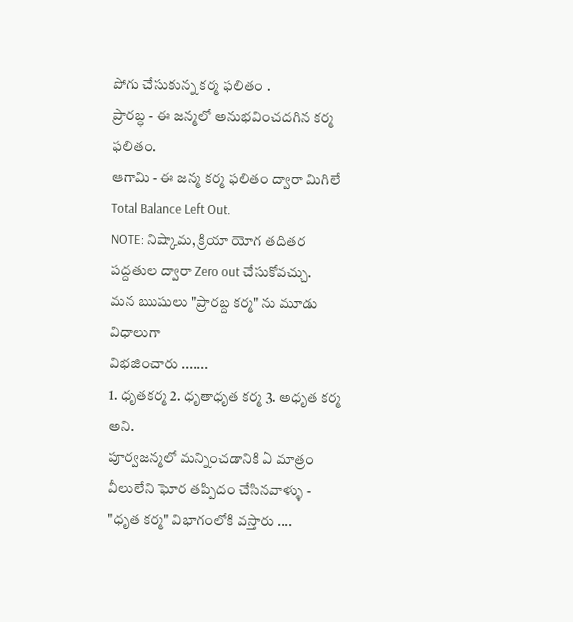పోగు చేసుకున్న కర్మ ఫలితం .
ప్రారబ్ధ - ఈ జన్మలో అనుభవించదగిన కర్మ ఫలితం.
ఆగామి - ఈ జన్మ కర్మ ఫలితం ద్వారా మిగిలే Total Balance Left Out.
NOTE: నిష్కామ, క్రియా యోగ తదితర పద్దతుల ద్వారా Zero out చేసుకోవచ్చు.
మన ఋషులు "ప్రారబ్ద కర్మ" ను మూడు విధాలుగా
విభజించారు .......
1. ధృతకర్మ 2. ధృతాధృత కర్మ 3. అధృత కర్మ అని.
పూర్వజన్మలో మన్నించడానికి ఏ మాత్రం
వీలులేని ఘోర తప్పిదం చేసినవాళ్ళు -
"ధృత కర్మ" విభాగంలోకి వస్తారు ....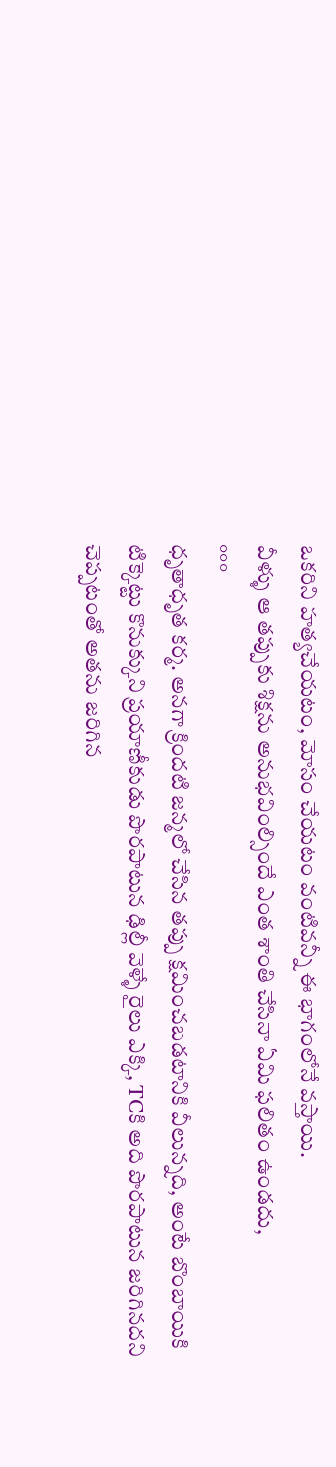ఒకరిని హత్యచేయటం, మోసం చేయటం వంటివన్నీ ఈ భాగంలోనే వస్తాయి.
వీళ్ళు ఆ తప్పుకు శిక్షను అనుభవింల్సిందే ఎంత శాంతి చేసినా ఏమి ఫలితం ఉండదు,
°°°
ధృతాధృత కర్మ. అనగా క్రిందటి జన్మలో చేసిన తప్పు క్షమించబడటానికి వీలున్నది, అంటే బొంబాయికి టిక్కెట్టు కొనుక్కుని ప్రయాణీకుడు పొరపాటున ఢిల్లీ వెళ్ళే రైలు ఎక్కి, TCకి అది పొరపాటున జరిగినదని చెప్పటంతో అతను జరిగిన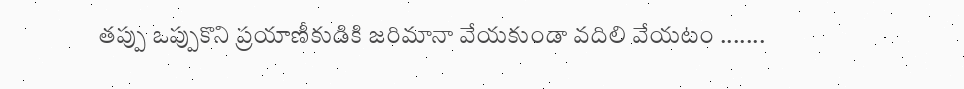తప్పు ఒప్పుకొని ప్రయాణీకుడికి జరిమానా వేయకుండా వదిలి వేయటం .......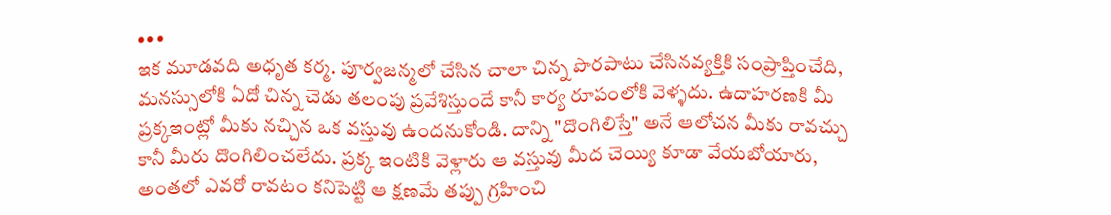•••
ఇక మూడవది అధృత కర్మ. పూర్వజన్మలో చేసిన చాలా చిన్న పొరపాటు చేసినవ్యక్తికి సంప్రాప్తించేది, మనస్సులోకి ఏదో చిన్న చెడు తలంపు ప్రవేశిస్తుందే కానీ కార్య రూపంలోకి వెళ్ళదు. ఉదాహరణకి మీ ప్రక్కఇంట్లో మీకు నచ్చిన ఒక వస్తువు ఉందనుకోండి. దాన్ని "దొంగిలిస్తే" అనే ఆలోచన మీకు రావచ్చు కానీ మీరు దొంగిలించలేదు. ప్రక్క ఇంటికి వెళ్లారు ఆ వస్తువు మీద చెయ్యి కూడా వేయబోయారు, అంతలో ఎవరో రావటం కనిపెట్టి ఆ క్షణమే తప్పు గ్రహించి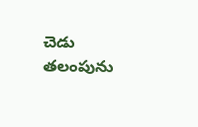చెడు తలంపును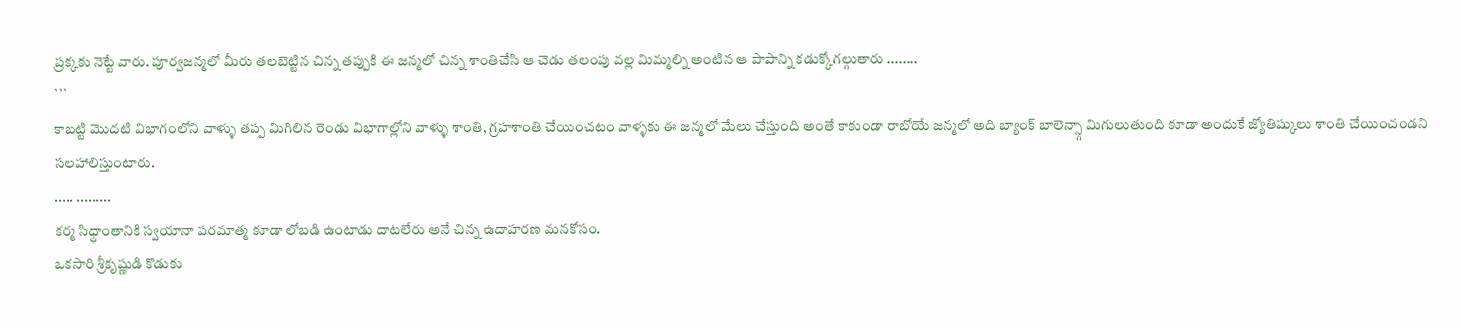ప్రక్కకు నెట్టే వారు. పూర్వజన్మలో మీరు తలబెట్టిన చిన్న తప్పుకి ఈ జన్మలో చిన్న శాంతిచేసి ఆ చెడు తలంపు వల్ల మిమ్మల్ని అంటిన ఆ పాపాన్ని కడుక్కోగల్గుతారు ........
```
కాబట్టి మొదటి విభాగంలోని వాళ్ళు తప్ప మిగిలిన రెండు విభాగాల్లోని వాళ్ళు శాంతి, గ్రహశాంతి చేయించటం వాళ్ళకు ఈ జన్మలో మేలు చేస్తుంది అంతే కాకుండా రాబోయే జన్మలో అది బ్యాంక్ బాలెన్స్గా మిగులుతుంది కూడా అందుకే జ్యోతిష్కులు శాంతి చేయించండని సలహాలిస్తుంటారు.
..... .........
కర్మ సిధ్ధాంతానికి స్వయానా పరమాత్మ కూడా లోబడి ఉంటాడు దాటలేరు అనే చిన్న ఉదాహరణ మనకోసం.
ఒకసారి శ్రీకృష్ణుడి కొడుకు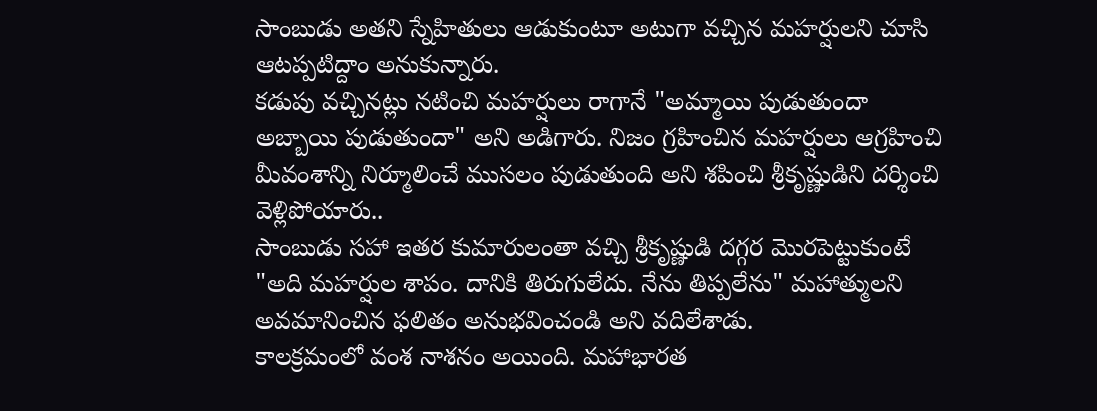సాంబుడు అతని స్నేహితులు ఆడుకుంటూ అటుగా వచ్చిన మహర్షులని చూసి ఆటప్పటిద్దాం అనుకున్నారు.
కడుపు వచ్చినట్లు నటించి మహర్షులు రాగానే "అమ్మాయి పుడుతుందా అబ్బాయి పుడుతుందా" అని అడిగారు. నిజం గ్రహించిన మహర్షులు ఆగ్రహించి మీవంశాన్ని నిర్మూలించే ముసలం పుడుతుంది అని శపించి శ్రీకృష్ణుడిని దర్శించి వెళ్లిపోయారు..
సాంబుడు సహా ఇతర కుమారులంతా వచ్చి శ్రీకృష్ణుడి దగ్గర మొరపెట్టుకుంటే "అది మహర్షుల శాపం. దానికి తిరుగులేదు. నేను తిప్పలేను" మహాత్ములని అవమానించిన ఫలితం అనుభవించండి అని వదిలేశాడు.
కాలక్రమంలో వంశ నాశనం అయింది. మహాభారత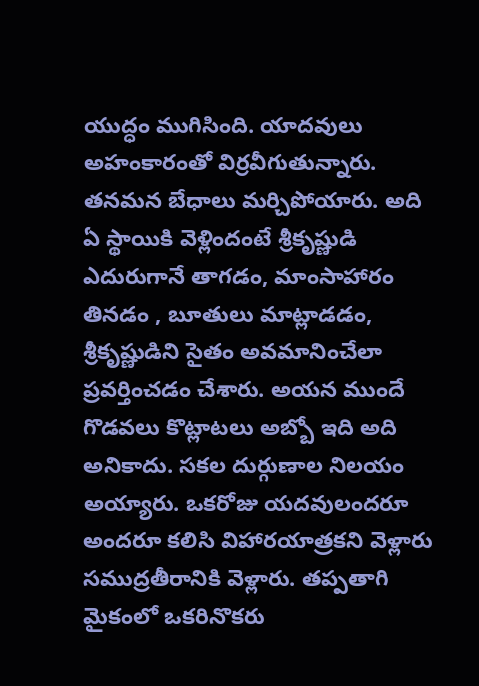యుద్ధం ముగిసింది. యాదవులు అహంకారంతో విర్రవీగుతున్నారు. తనమన బేధాలు మర్చిపోయారు. అది ఏ స్థాయికి వెళ్లిందంటే శ్రీకృష్ణుడి ఎదురుగానే తాగడం, మాంసాహారం తినడం , బూతులు మాట్లాడడం, శ్రీకృష్ణుడిని సైతం అవమానించేలా ప్రవర్తించడం చేశారు. అయన ముందే గొడవలు కొట్లాటలు అబ్బో ఇది అది అనికాదు. సకల దుర్గుణాల నిలయం అయ్యారు. ఒకరోజు యదవులందరూ అందరూ కలిసి విహారయాత్రకని వెళ్లారు సముద్రతీరానికి వెళ్లారు. తప్పతాగి మైకంలో ఒకరినొకరు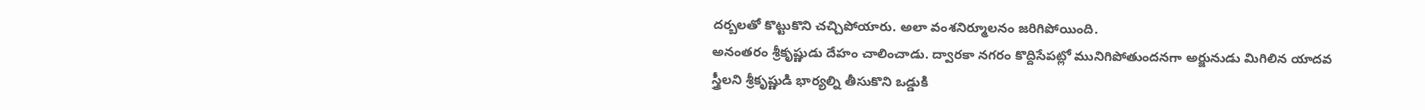దర్బలతో కొట్టుకొని చచ్చిపోయారు. అలా వంశనిర్మూలనం జరిగిపోయింది.
అనంతరం శ్రీకృష్ణుడు దేహం చాలించాడు. ద్వారకా నగరం కొద్దిసేపట్లో మునిగిపోతుందనగా అర్జునుడు మిగిలిన యాదవ స్త్రీలని శ్రీకృష్ణుడి భార్యల్ని తీసుకొని ఒడ్డుకి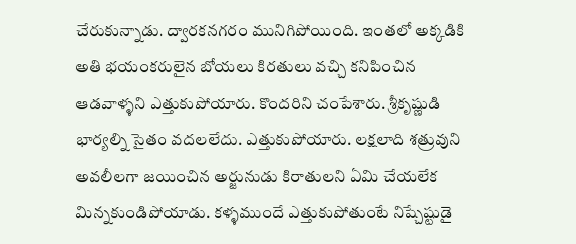చేరుకున్నాడు. ద్వారకనగరం మునిగిపోయింది. ఇంతలో అక్కడికి అతి భయంకరులైన బోయలు కిరతులు వచ్చి కనిపించిన ఆడవాళ్ళని ఎత్తుకుపోయారు. కొందరిని చంపేశారు. శ్రీకృష్ణుడి భార్యల్ని సైతం వదలలేదు. ఎత్తుకుపోయారు. లక్షలాది శత్రువుని అవలీలగా జయించిన అర్జునుడు కిరాతులని ఏమి చేయలేక మిన్నకుండిపోయాడు. కళ్ళముందే ఎత్తుకుపోతుంటే నిష్చేష్టుడై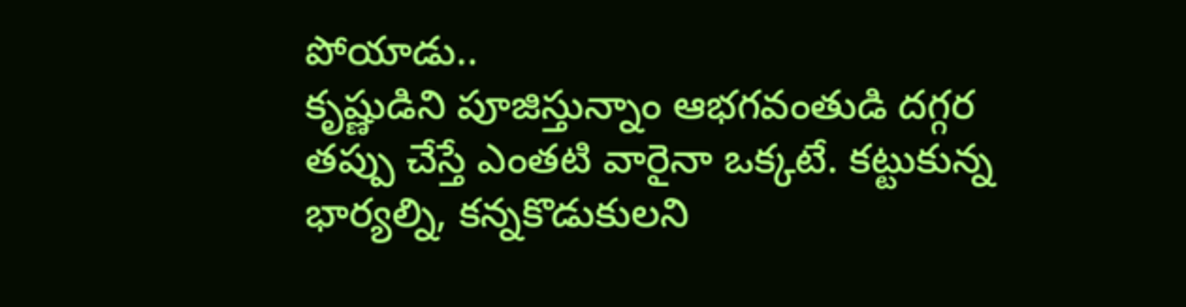పోయాడు..
కృష్ణుడిని పూజిస్తున్నాం ఆభగవంతుడి దగ్గర తప్పు చేస్తే ఎంతటి వారైనా ఒక్కటే. కట్టుకున్న భార్యల్ని, కన్నకొడుకులని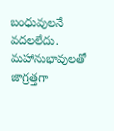బంధువులనే వదలలేదు. మహానుభావులతో జాగ్రత్తగా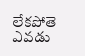లేకపోతె ఎవడు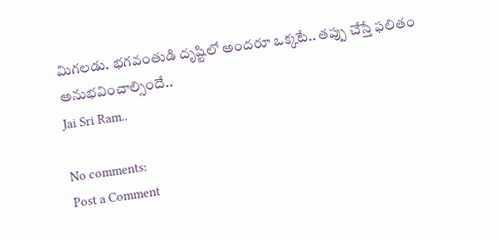మిగలడు. భగవంతుడి దృష్టిలో అందరూ ఒక్కటే.. తప్పు చేస్తే ఫలితం అనుభవించాల్సిందే..
Jai Sri Ram..

No comments:
Post a Comment